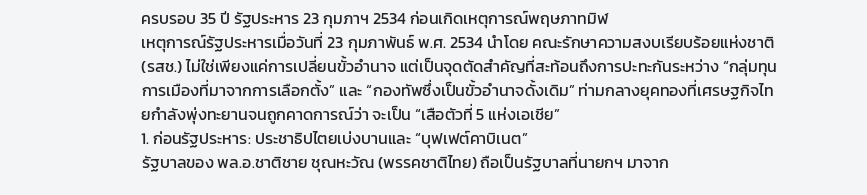ครบรอบ 35 ปี รัฐประหาร 23 กุมภาฯ 2534 ก่อนเกิดเหตุการณ์พฤษภาทมิฬ
เหตุการณ์รัฐประหารเมื่อวันที่ 23 กุมภาพันธ์ พ.ศ. 2534 นำโดย คณะรักษาความสงบเรียบร้อยแห่งชาติ (รสช.) ไม่ใช่เพียงแค่การเปลี่ยนขั้วอำนาจ แต่เป็นจุดตัดสำคัญที่สะท้อนถึงการปะทะกันระหว่าง “กลุ่มทุนการเมืองที่มาจากการเลือกตั้ง” และ “กองทัพซึ่งเป็นขั้วอำนาจดั้งเดิม” ท่ามกลางยุคทองที่เศรษฐกิจไทยกำลังพุ่งทะยานจนถูกคาดการณ์ว่า จะเป็น “เสือตัวที่ 5 แห่งเอเชีย”
1. ก่อนรัฐประหาร: ประชาธิปไตยเบ่งบานและ “บุฟเฟต์คาบิเนต”
รัฐบาลของ พล.อ.ชาติชาย ชุณหะวัณ (พรรคชาติไทย) ถือเป็นรัฐบาลที่นายกฯ มาจาก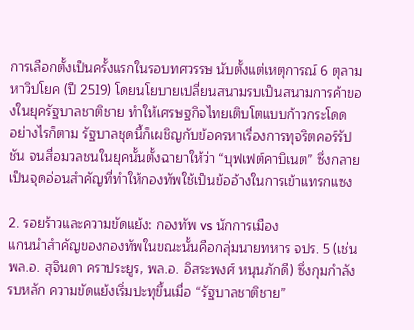การเลือกตั้งเป็นครั้งแรกในรอบทศวรรษ นับตั้งแต่เหตุการณ์ 6 ตุลามหาวิปโยค (ปี 2519) โดยนโยบายเปลี่ยนสนามรบเป็นสนามการค้าของในยุครัฐบาลชาติชาย ทำให้เศรษฐกิจไทยเติบโตแบบก้าวกระโดด
อย่างไรก็ตาม รัฐบาลชุดนี้ก็เผชิญกับข้อครหาเรื่องการทุจริตคอร์รัปชัน จนสื่อมวลชนในยุคนั้นตั้งฉายาให้ว่า “บุฟเฟต์คาบิเนต” ซึ่งกลายเป็นจุดอ่อนสำคัญที่ทำให้กองทัพใช้เป็นข้ออ้างในการเข้าแทรกแซง

2. รอยร้าวและความขัดแย้ง: กองทัพ vs นักการเมือง
แกนนำสำคัญของกองทัพในขณะนั้นคือกลุ่มนายทหาร จปร. 5 (เช่น พล.อ. สุจินดา คราประยูร, พล.อ. อิสระพงศ์ หนุนภักดี) ซึ่งกุมกำลังรบหลัก ความขัดแย้งเริ่มปะทุขึ้นเมื่อ “รัฐบาลชาติชาย”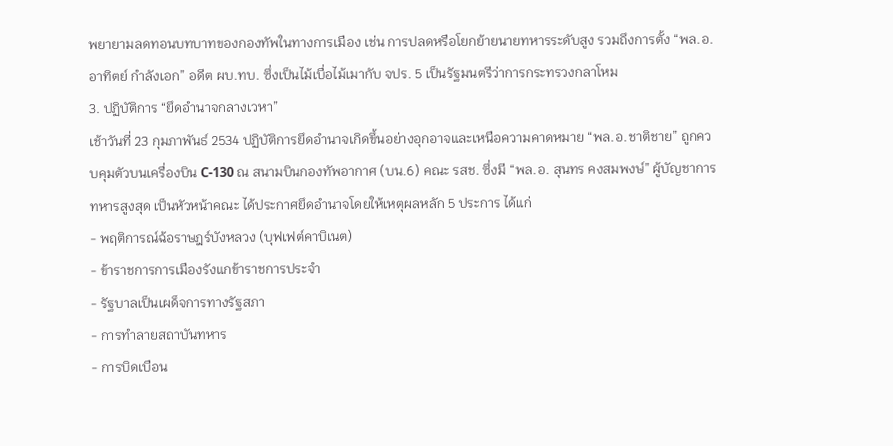พยายามลดทอนบทบาทของกองทัพในทางการเมือง เช่น การปลดหรือโยกย้ายนายทหารระดับสูง รวมถึงการตั้ง “พล.อ. อาทิตย์ กำลังเอก” อดีต ผบ.ทบ. ซึ่งเป็นไม้เบื่อไม้เมากับ จปร. 5 เป็นรัฐมนตรีว่าการกระทรวงกลาโหม
3. ปฏิบัติการ “ยึดอำนาจกลางเวหา”
เช้าวันที่ 23 กุมภาพันธ์ 2534 ปฏิบัติการยึดอำนาจเกิดขึ้นอย่างอุกอาจและเหนือความคาดหมาย “พล.อ.ชาติชาย” ถูกควบคุมตัวบนเครื่องบิน C-130 ณ สนามบินกองทัพอากาศ (บน.6) คณะ รสช. ซึ่งมี “พล.อ. สุนทร คงสมพงษ์” ผู้บัญชาการทหารสูงสุด เป็นหัวหน้าคณะ ได้ประกาศยึดอำนาจโดยให้เหตุผลหลัก 5 ประการ ได้แก่
- พฤติการณ์ฉ้อราษฎร์บังหลวง (บุฟเฟต์คาบิเนต)
- ข้าราชการการเมืองรังแกข้าราชการประจำ
- รัฐบาลเป็นเผด็จการทางรัฐสภา
- การทำลายสถาบันทหาร
- การบิดเบือน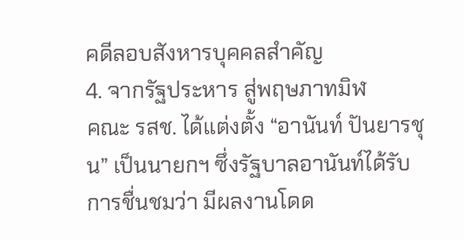คดีลอบสังหารบุคคลสำคัญ
4. จากรัฐประหาร สู่พฤษภาทมิฬ
คณะ รสช. ได้แต่งตั้ง “อานันท์ ปันยารชุน” เป็นนายกฯ ซึ่งรัฐบาลอานันท์ได้รับการชื่นชมว่า มีผลงานโดด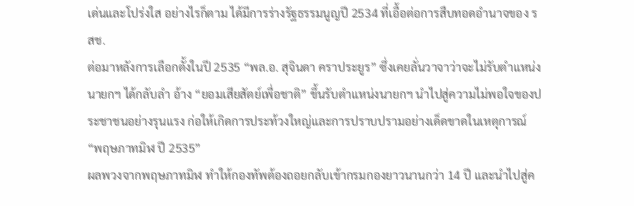เด่นและโปร่งใส อย่างไรก็ตาม ได้มีการร่างรัฐธรรมนูญปี 2534 ที่เอื้อต่อการสืบทอดอำนาจของ รสช.
ต่อมาหลังการเลือกตั้งในปี 2535 “พล.อ. สุจินดา คราประยูร” ซึ่งเคยลั่นวาจาว่าจะไม่รับตำแหน่งนายกฯ ได้กลับลำ อ้าง “ยอมเสียสัตย์เพื่อชาติ” ขึ้นรับตำแหน่งนายกฯ นำไปสู่ความไม่พอใจของประชาชนอย่างรุนแรง ก่อให้เกิดการประท้วงใหญ่และการปราบปรามอย่างเด็ดขาดในเหตุการณ์ “พฤษภาทมิฬ ปี 2535”
ผลพวงจากพฤษภาทมิฬ ทำให้กองทัพต้องถอยกลับเข้ากรมกองยาวนานกว่า 14 ปี และนำไปสู่ค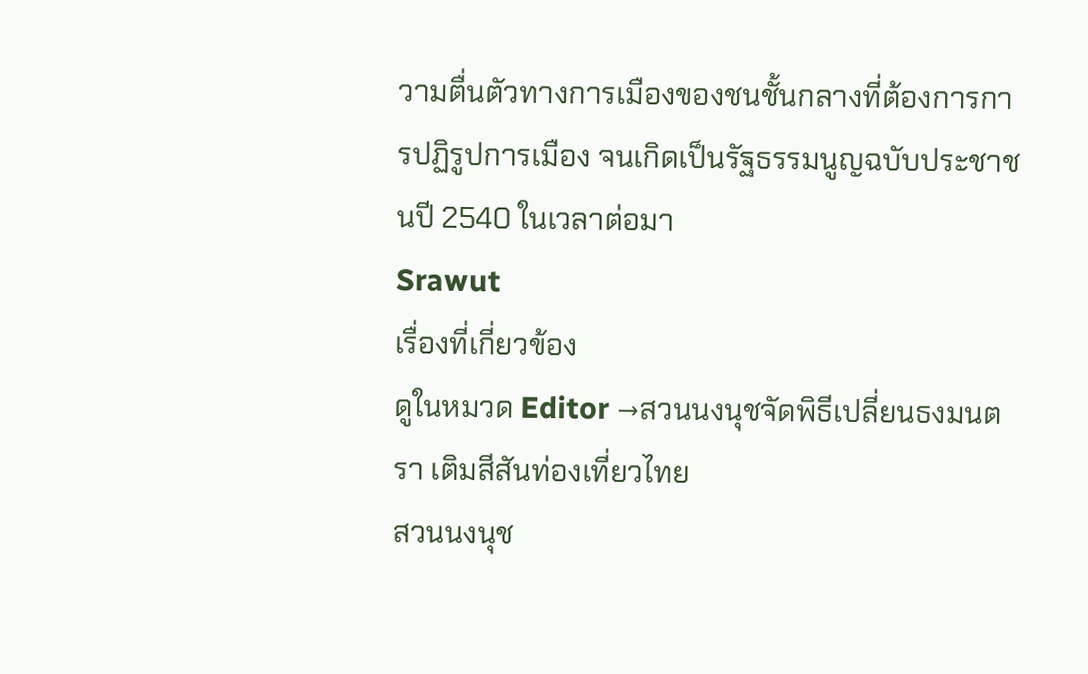วามตื่นตัวทางการเมืองของชนชั้นกลางที่ต้องการการปฏิรูปการเมือง จนเกิดเป็นรัฐธรรมนูญฉบับประชาชนปี 2540 ในเวลาต่อมา
Srawut
เรื่องที่เกี่ยวข้อง
ดูในหมวด Editor →สวนนงนุชจัดพิธีเปลี่ยนธงมนตรา เติมสีสันท่องเที่ยวไทย
สวนนงนุช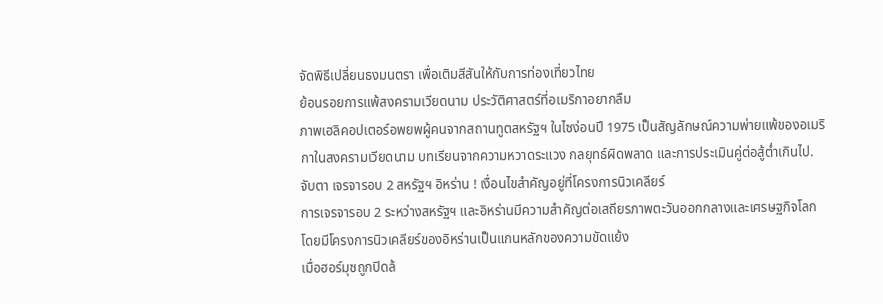จัดพิธีเปลี่ยนธงมนตรา เพื่อเติมสีสันให้กับการท่องเที่ยวไทย
ย้อนรอยการแพ้สงครามเวียดนาม ประวัติศาสตร์ที่อเมริกาอยากลืม
ภาพเฮลิคอปเตอร์อพยพผู้คนจากสถานทูตสหรัฐฯ ในไซง่อนปี 1975 เป็นสัญลักษณ์ความพ่ายแพ้ของอเมริกาในสงครามเวียดนาม บทเรียนจากความหวาดระแวง กลยุทธ์ผิดพลาด และการประเมินคู่ต่อสู้ต่ำเกินไป.
จับตา เจรจารอบ 2 สหรัฐฯ อิหร่าน ! เงื่อนไขสำคัญอยู่ที่โครงการนิวเคลียร์
การเจรจารอบ 2 ระหว่างสหรัฐฯ และอิหร่านมีความสำคัญต่อเสถียรภาพตะวันออกกลางและเศรษฐกิจโลก โดยมีโครงการนิวเคลียร์ของอิหร่านเป็นแกนหลักของความขัดแย้ง
เมื่อฮอร์มุซถูกปิดล้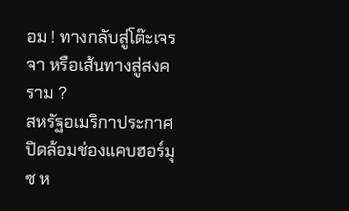อม ! ทางกลับสู่โต๊ะเจรจา หรือเส้นทางสู่สงคราม ?
สหรัฐอเมริกาประกาศปิดล้อมช่องแคบฮอร์มุซ ห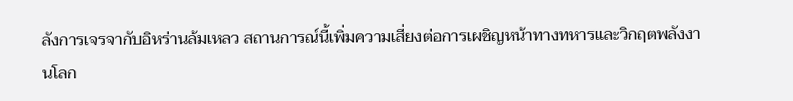ลังการเจรจากับอิหร่านล้มเหลว สถานการณ์นี้เพิ่มความเสี่ยงต่อการเผชิญหน้าทางทหารและวิกฤตพลังงานโลก